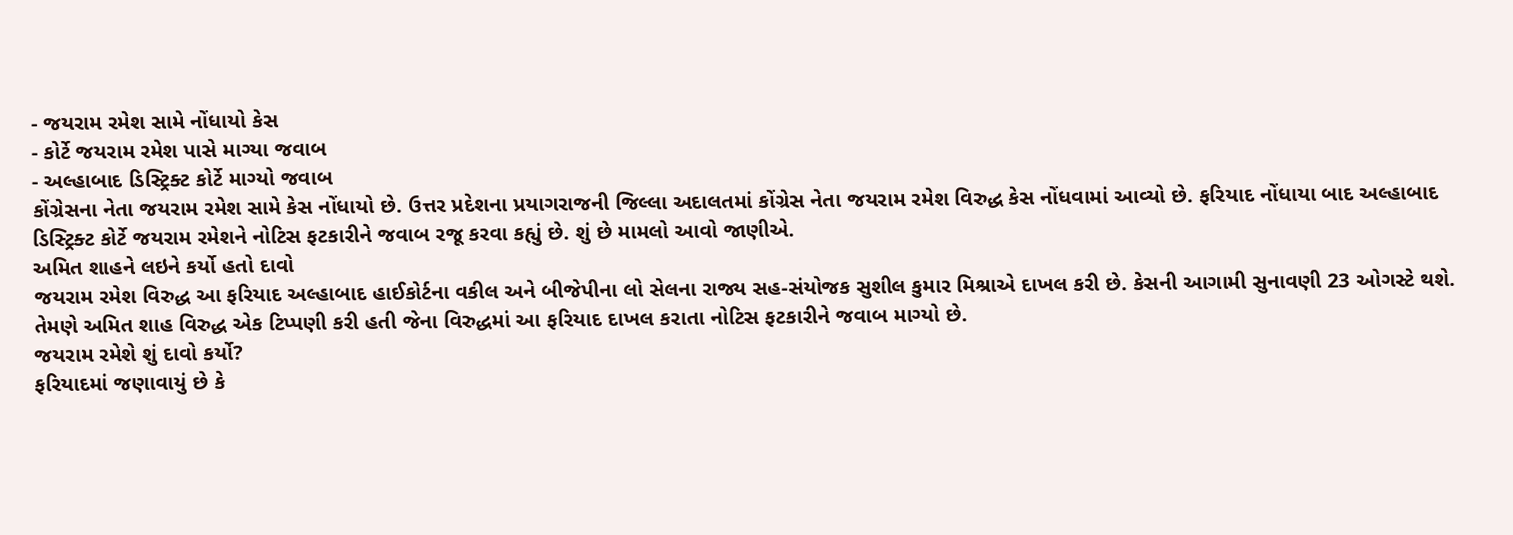- જયરામ રમેશ સામે નોંધાયો કેસ
- કોર્ટે જયરામ રમેશ પાસે માગ્યા જવાબ
- અલ્હાબાદ ડિસ્ટ્રિક્ટ કોર્ટે માગ્યો જવાબ
કોંગ્રેસના નેતા જયરામ રમેશ સામે કેસ નોંધાયો છે. ઉત્તર પ્રદેશના પ્રયાગરાજની જિલ્લા અદાલતમાં કોંગ્રેસ નેતા જયરામ રમેશ વિરુદ્ધ કેસ નોંધવામાં આવ્યો છે. ફરિયાદ નોંધાયા બાદ અલ્હાબાદ ડિસ્ટ્રિક્ટ કોર્ટે જયરામ રમેશને નોટિસ ફટકારીને જવાબ રજૂ કરવા કહ્યું છે. શું છે મામલો આવો જાણીએ.
અમિત શાહને લઇને કર્યો હતો દાવો
જયરામ રમેશ વિરુદ્ધ આ ફરિયાદ અલ્હાબાદ હાઈકોર્ટના વકીલ અને બીજેપીના લો સેલના રાજ્ય સહ-સંયોજક સુશીલ કુમાર મિશ્રાએ દાખલ કરી છે. કેસની આગામી સુનાવણી 23 ઓગસ્ટે થશે. તેમણે અમિત શાહ વિરુદ્ધ એક ટિપ્પણી કરી હતી જેના વિરુદ્ધમાં આ ફરિયાદ દાખલ કરાતા નોટિસ ફટકારીને જવાબ માગ્યો છે.
જયરામ રમેશે શું દાવો કર્યો?
ફરિયાદમાં જણાવાયું છે કે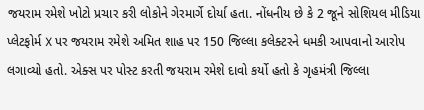જયરામ રમેશે ખોટો પ્રચાર કરી લોકોને ગેરમાર્ગે દોર્યા હતા. નોંધનીય છે કે 2 જૂને સોશિયલ મીડિયા પ્લેટફોર્મ X પર જયરામ રમેશે અમિત શાહ પર 150 જિલ્લા કલેક્ટરને ધમકી આપવાનો આરોપ લગાવ્યો હતો. એક્સ પર પોસ્ટ કરતી જયરામ રમેશે દાવો કર્યો હતો કે ગૃહમંત્રી જિલ્લા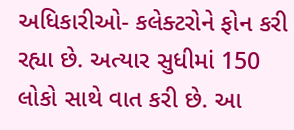અધિકારીઓ- કલેક્ટરોને ફોન કરી રહ્યા છે. અત્યાર સુધીમાં 150 લોકો સાથે વાત કરી છે. આ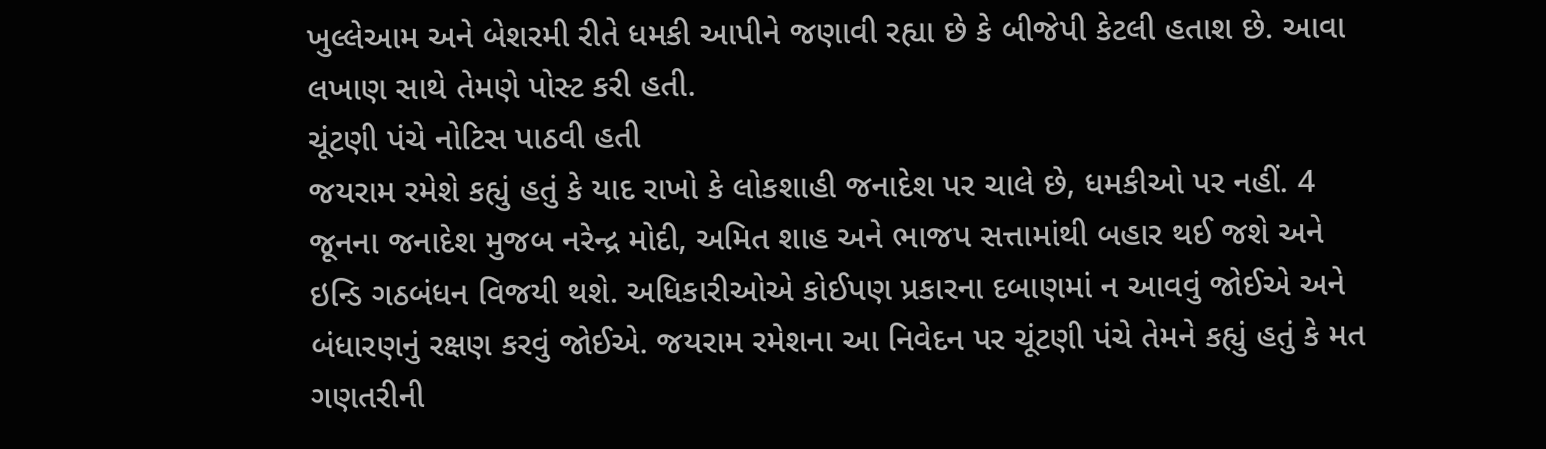ખુલ્લેઆમ અને બેશરમી રીતે ધમકી આપીને જણાવી રહ્યા છે કે બીજેપી કેટલી હતાશ છે. આવા લખાણ સાથે તેમણે પોસ્ટ કરી હતી.
ચૂંટણી પંચે નોટિસ પાઠવી હતી
જયરામ રમેશે કહ્યું હતું કે યાદ રાખો કે લોકશાહી જનાદેશ પર ચાલે છે, ધમકીઓ પર નહીં. 4 જૂનના જનાદેશ મુજબ નરેન્દ્ર મોદી, અમિત શાહ અને ભાજપ સત્તામાંથી બહાર થઈ જશે અને ઇન્ડિ ગઠબંધન વિજયી થશે. અધિકારીઓએ કોઈપણ પ્રકારના દબાણમાં ન આવવું જોઈએ અને બંધારણનું રક્ષણ કરવું જોઈએ. જયરામ રમેશના આ નિવેદન પર ચૂંટણી પંચે તેમને કહ્યું હતું કે મત ગણતરીની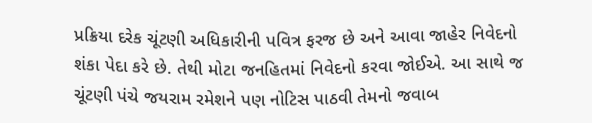પ્રક્રિયા દરેક ચૂંટણી અધિકારીની પવિત્ર ફરજ છે અને આવા જાહેર નિવેદનો શંકા પેદા કરે છે. તેથી મોટા જનહિતમાં નિવેદનો કરવા જોઈએ. આ સાથે જ ચૂંટણી પંચે જયરામ રમેશને પણ નોટિસ પાઠવી તેમનો જવાબ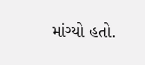માંગ્યો હતો.